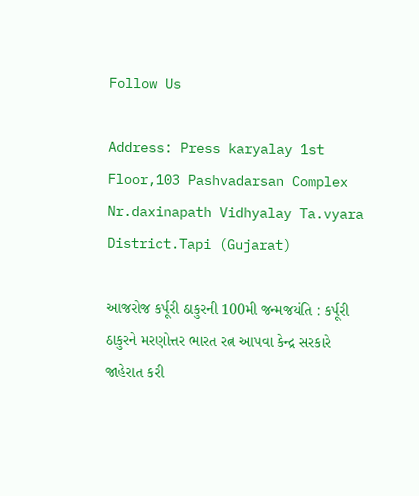Follow Us

Address: Press karyalay 1st Floor,103 Pashvadarsan Complex Nr.daxinapath Vidhyalay Ta.vyara District.Tapi (Gujarat)

આજરોજ કર્પૂરી ઠાકુરની 100મી જન્મજયંતિ : કર્પૂરી ઠાકુરને મરણોત્તર ભારત રત્ન આપવા કેન્દ્ર સરકારે જાહેરાત કરી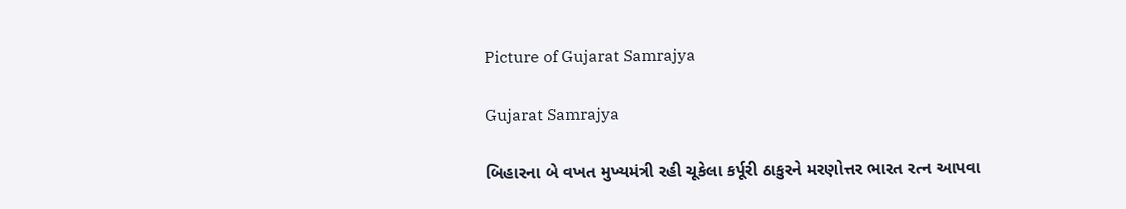Picture of Gujarat Samrajya

Gujarat Samrajya

બિહારના બે વખત મુખ્યમંત્રી રહી ચૂકેલા કર્પૂરી ઠાકુરને મરણોત્તર ભારત રત્ન આપવા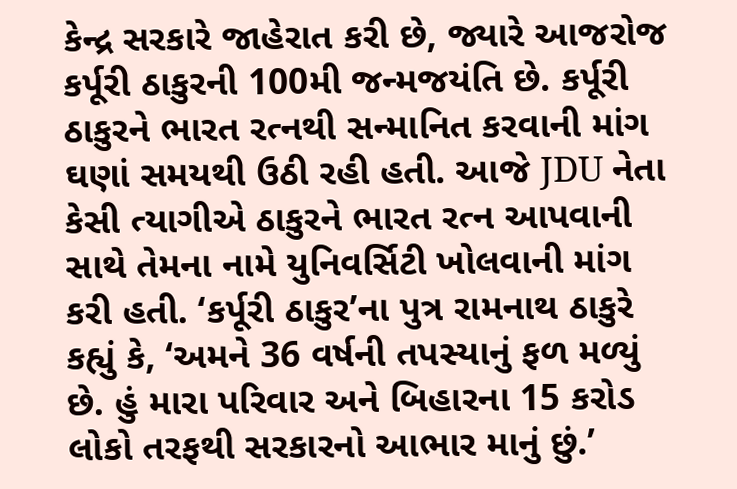કેન્દ્ર સરકારે જાહેરાત કરી છે, જ્યારે આજરોજ કર્પૂરી ઠાકુરની 100મી જન્મજયંતિ છે. કર્પૂરી ઠાકુરને ભારત રત્નથી સન્માનિત કરવાની માંગ ઘણાં સમયથી ઉઠી રહી હતી. આજે JDU નેતા કેસી ત્યાગીએ ઠાકુરને ભારત રત્ન આપવાની સાથે તેમના નામે યુનિવર્સિટી ખોલવાની માંગ કરી હતી. ‘કર્પૂરી ઠાકુર’ના પુત્ર રામનાથ ઠાકુરે કહ્યું કે, ‘અમને 36 વર્ષની તપસ્યાનું ફળ મળ્યું છે. હું મારા પરિવાર અને બિહારના 15 કરોડ લોકો તરફથી સરકારનો આભાર માનું છું.’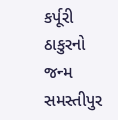કર્પૂરી ઠાકુરનો જન્મ સમસ્તીપુર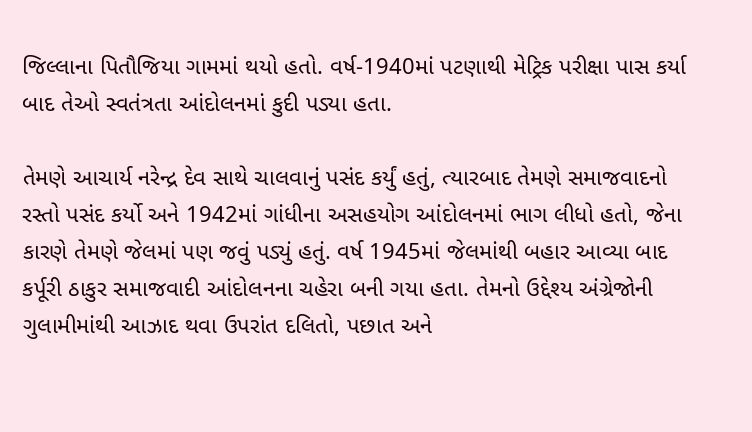જિલ્લાના પિતૌજિયા ગામમાં થયો હતો. વર્ષ-1940માં પટણાથી મેટ્રિક પરીક્ષા પાસ કર્યા બાદ તેઓ સ્વતંત્રતા આંદોલનમાં કુદી પડ્યા હતા.

તેમણે આચાર્ય નરેન્દ્ર દેવ સાથે ચાલવાનું પસંદ કર્યું હતું, ત્યારબાદ તેમણે સમાજવાદનો રસ્તો પસંદ કર્યો અને 1942માં ગાંધીના અસહયોગ આંદોલનમાં ભાગ લીધો હતો, જેના કારણે તેમણે જેલમાં પણ જવું પડ્યું હતું. વર્ષ 1945માં જેલમાંથી બહાર આવ્યા બાદ કર્પૂરી ઠાકુર સમાજવાદી આંદોલનના ચહેરા બની ગયા હતા. તેમનો ઉદ્દેશ્ય અંગ્રેજોની ગુલામીમાંથી આઝાદ થવા ઉપરાંત દલિતો, પછાત અને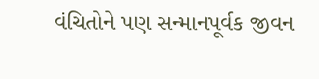વંચિતોને પણ સન્માનપૂર્વક જીવન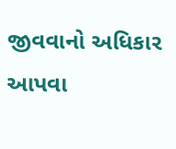જીવવાનો અધિકાર આપવા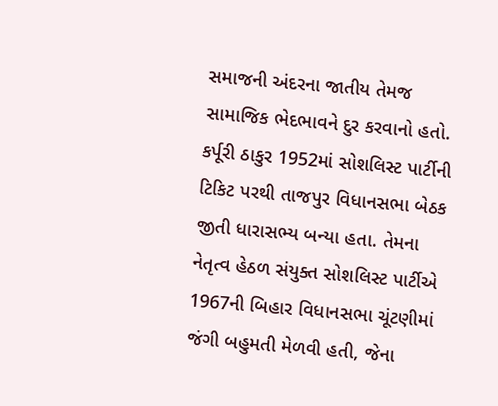સમાજની અંદરના જાતીય તેમજ સામાજિક ભેદભાવને દુર કરવાનો હતો. કર્પૂરી ઠાકુર 1952માં સોશલિસ્ટ પાર્ટીની ટિકિટ પરથી તાજપુર વિધાનસભા બેઠક જીતી ધારાસભ્ય બન્યા હતા. તેમના નેતૃત્વ હેઠળ સંયુક્ત સોશલિસ્ટ પાર્ટીએ 1967ની બિહાર વિધાનસભા ચૂંટણીમાં જંગી બહુમતી મેળવી હતી, જેના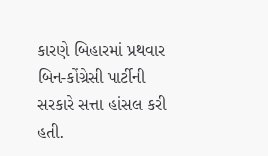કારણે બિહારમાં પ્રથવાર બિન-કોંગ્રેસી પાર્ટીની સરકારે સત્તા હાંસલ કરી હતી.